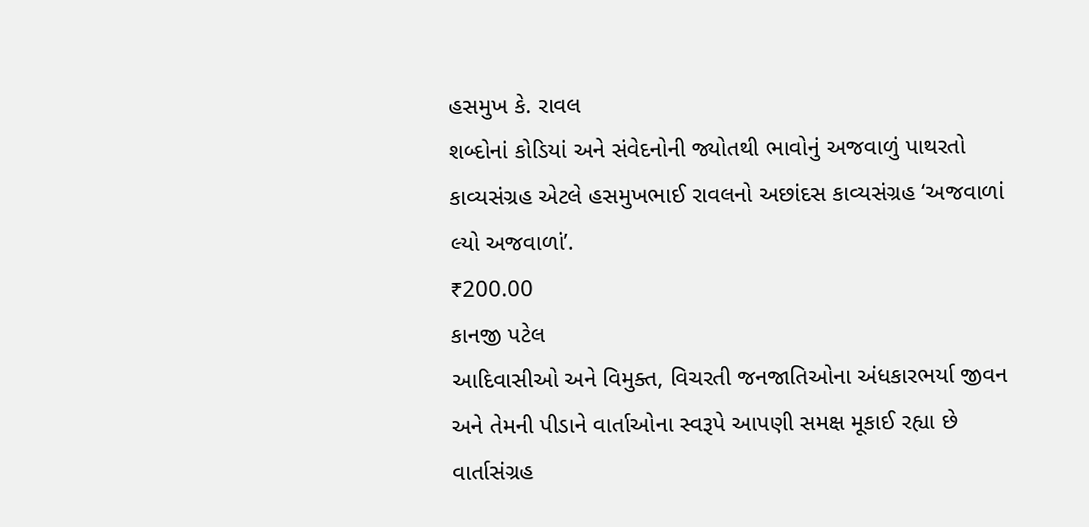હસમુખ કે. રાવલ
શબ્દોનાં કોડિયાં અને સંવેદનોની જ્યોતથી ભાવોનું અજવાળું પાથરતો કાવ્યસંગ્રહ એટલે હસમુખભાઈ રાવલનો અછાંદસ કાવ્યસંગ્રહ ‘અજવાળાં લ્યો અજવાળાં’.
₹200.00
કાનજી પટેલ
આદિવાસીઓ અને વિમુક્ત, વિચરતી જનજાતિઓના અંધકારભર્યા જીવન અને તેમની પીડાને વાર્તાઓના સ્વરૂપે આપણી સમક્ષ મૂકાઈ રહ્યા છે વાર્તાસંગ્રહ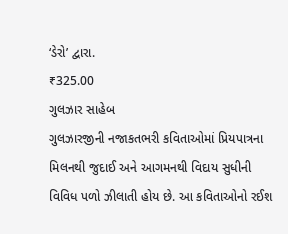‘ડેરો’ દ્વારા.
₹325.00
ગુલઝાર સાહેબ
ગુલઝારજીની નજાકતભરી કવિતાઓમાં પ્રિયપાત્રના મિલનથી જુદાઈ અને આગમનથી વિદાય સુધીની વિવિધ પળો ઝીલાતી હોય છે. આ કવિતાઓનો રઈશ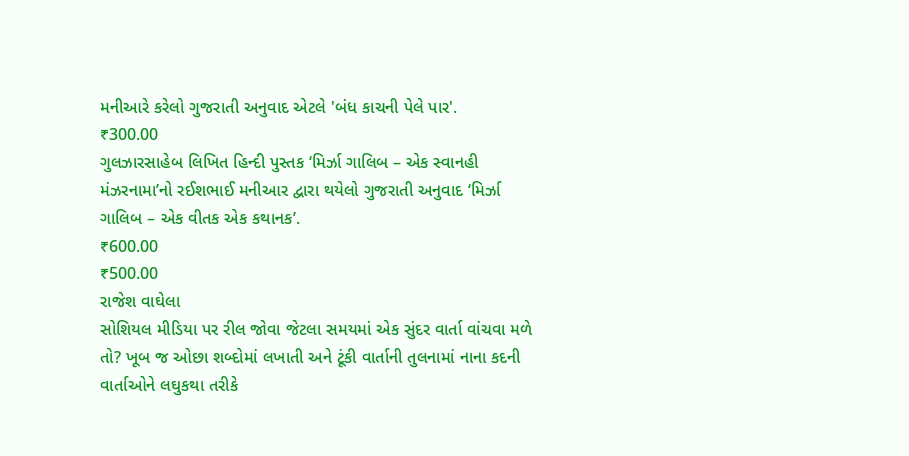મનીઆરે કરેલો ગુજરાતી અનુવાદ એટલે 'બંધ કાચની પેલે પાર'.
₹300.00
ગુલઝારસાહેબ લિખિત હિન્દી પુસ્તક ‘મિર્ઝા ગાલિબ – એક સ્વાનહી મંઝરનામા’નો રઈશભાઈ મનીઆર દ્વારા થયેલો ગુજરાતી અનુવાદ ‘મિર્ઝા ગાલિબ – એક વીતક એક કથાનક’.
₹600.00
₹500.00
રાજેશ વાઘેલા
સોશિયલ મીડિયા પર રીલ જોવા જેટલા સમયમાં એક સુંદર વાર્તા વાંચવા મળે તો? ખૂબ જ ઓછા શબ્દોમાં લખાતી અને ટૂંકી વાર્તાની તુલનામાં નાના કદની વાર્તાઓને લઘુકથા તરીકે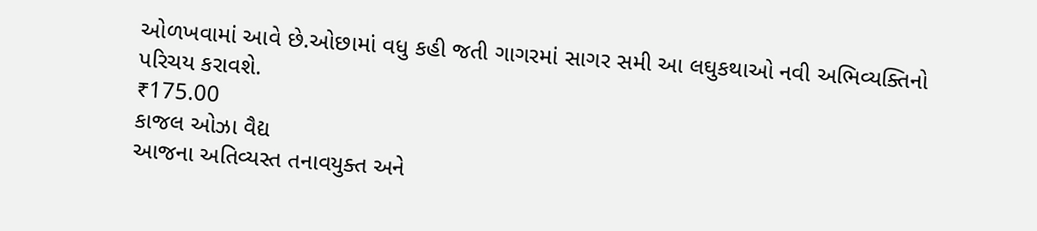ઓળખવામાં આવે છે.ઓછામાં વધુ કહી જતી ગાગરમાં સાગર સમી આ લઘુકથાઓ નવી અભિવ્યક્તિનો પરિચય કરાવશે.
₹175.00
કાજલ ઓઝા વૈદ્ય
આજના અતિવ્યસ્ત તનાવયુક્ત અને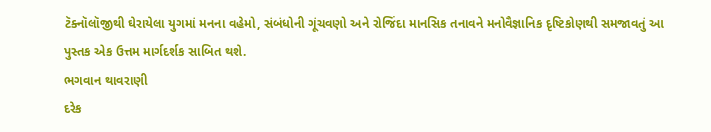ટૅક્નૉલૉજીથી ઘેરાયેલા યુગમાં મનના વહેમો, સંબંધોની ગૂંચવણો અને રોજિંદા માનસિક તનાવને મનોવૈજ્ઞાનિક દૃષ્ટિકોણથી સમજાવતું આ પુસ્તક એક ઉત્તમ માર્ગદર્શક સાબિત થશે.
ભગવાન થાવરાણી
દરેક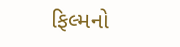ફિલ્મનો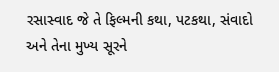રસાસ્વાદ જે તે ફિલ્મની કથા, પટકથા, સંવાદો અને તેના મુખ્ય સૂરને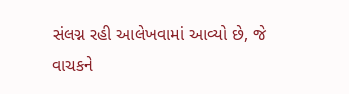સંલગ્ન રહી આલેખવામાં આવ્યો છે, જે વાચકને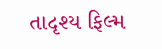તાદૃશ્ય ફિલ્મ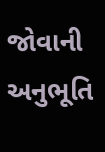જોવાની અનુભૂતિ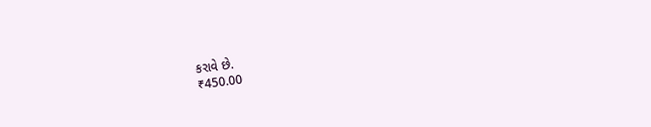કરાવે છે.
₹450.00